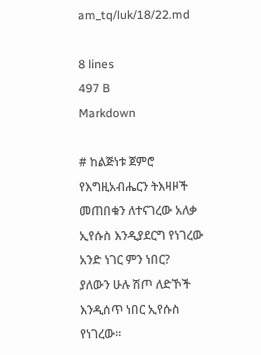am_tq/luk/18/22.md

8 lines
497 B
Markdown

# ከልጅነቱ ጀምሮ የእግዚአብሔርን ትእዛዞች መጠበቁን ለተናገረው አለቃ ኢየሱስ እንዲያደርግ የነገረው አንድ ነገር ምን ነበር?
ያለውን ሁሉ ሽጦ ለድኾች እንዲሰጥ ነበር ኢየሱስ የነገረው፡፡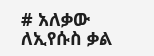# አለቃው ለኢየሱስ ቃል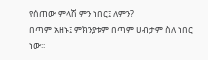የሰጠው ምላሽ ምን ነበር፤ ለምን?
በጣም አዘኑ፤ ምክንያቱም በጣም ሀብታም ስለ ነበር ነው፡፡